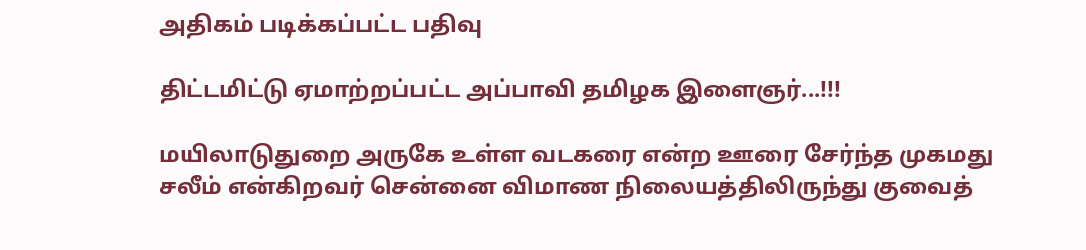அதிகம் படிக்கப்பட்ட பதிவு

திட்டமிட்டு ஏமாற்றப்பட்ட அப்பாவி தமிழக இளைஞர்...!!!

மயிலாடுதுறை அருகே உள்ள வடகரை என்ற ஊரை சேர்ந்த முகமது சலீம் என்கிறவர் சென்னை விமாண நிலையத்திலிருந்து குவைத்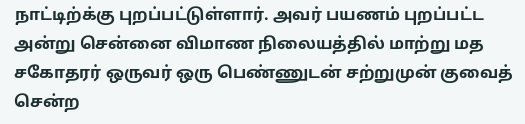நாட்டிற்க்கு புறப்பட்டுள்ளார். அவர் பயணம் புறப்பட்ட அன்று சென்னை விமாண நிலையத்தில் மாற்று மத சகோதரர் ஒருவர் ஒரு பெண்ணுடன் சற்றுமுன் குவைத் சென்ற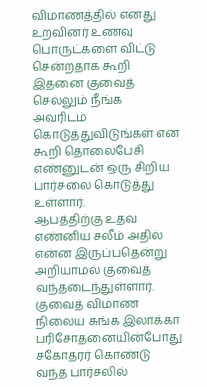விமாணத்தில் எனது உறவினர் உணவு பொருட்களை விட்டு சென்றதாக கூறி இதனை குவைத் செல்லும் நீங்க அவரிடம் கொடுத்துவிடுங்கள் என கூறி தொலைபேசி எண்னுடன் ஒரு சிறிய பார்சலை கொடுத்து உள்ளார்.
ஆபத்திற்கு உதவ எண்னிய சலீம் அதில் என்ன இருப்பதென்று அறியாமல் குவைத் வந்தடைந்துள்ளார். குவைத் விமாண நிலைய சுங்க இலாக்கா பரிசோதனையின்போது சகோதரர் கொண்டு வந்த பார்சலில்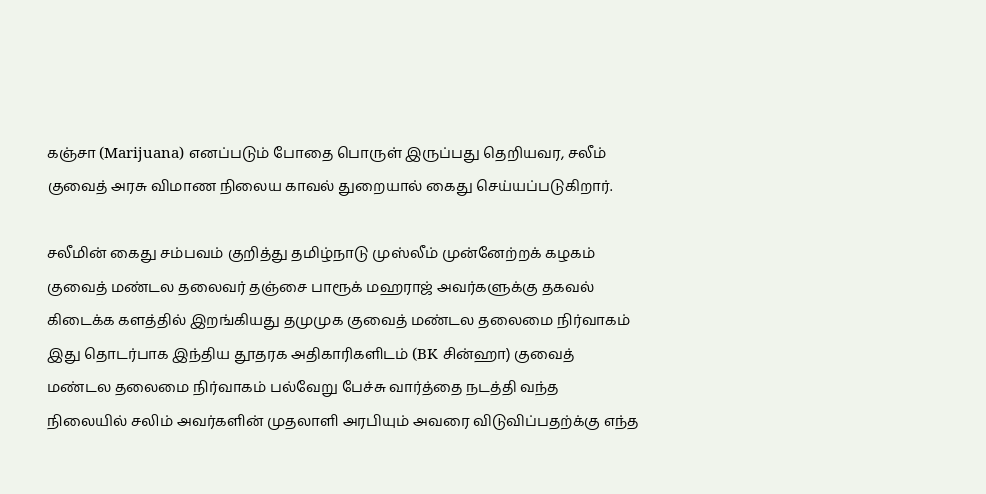கஞ்சா (Marijuana) எனப்படும் போதை பொருள் இருப்பது தெறியவர, சலீம்  குவைத் அரசு விமாண நிலைய காவல் துறையால் கைது செய்யப்படுகிறார்.

சலீமின் கைது சம்பவம் குறித்து தமிழ்நாடு முஸ்லீம் முன்னேற்றக் கழகம் குவைத் மண்டல தலைவர் தஞ்சை பாரூக் மஹராஜ் அவர்களுக்கு தகவல் கிடைக்க களத்தில் இறங்கியது தமுமுக குவைத் மண்டல தலைமை நிர்வாகம் இது தொடர்பாக இந்திய தூதரக அதிகாரிகளிடம் (BK சின்ஹா) குவைத் மண்டல தலைமை நிர்வாகம் பல்வேறு பேச்சு வார்த்தை நடத்தி வந்த நிலையில் சலிம் அவர்களின் முதலாளி அரபியும் அவரை விடுவிப்பதற்க்கு எந்த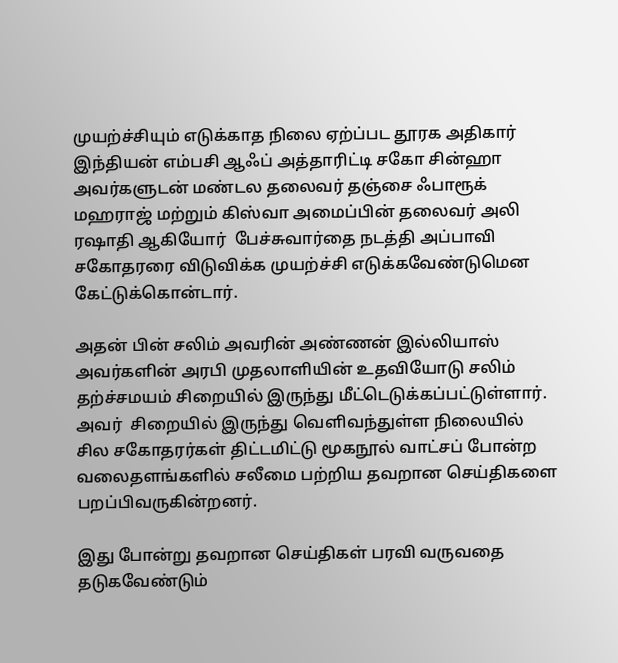முயற்ச்சியும் எடுக்காத நிலை ஏற்ப்பட தூரக அதிகார் இந்தியன் எம்பசி ஆஃப் அத்தாரிட்டி சகோ சின்ஹா அவர்களுடன் மண்டல தலைவர் தஞ்சை ஃபாரூக் மஹராஜ் மற்றும் கிஸ்வா அமைப்பின் தலைவர் அலி ரஷாதி ஆகியோர்  பேச்சுவார்தை நடத்தி அப்பாவி சகோதரரை விடுவிக்க முயற்ச்சி எடுக்கவேண்டுமென கேட்டுக்கொன்டார்.

அதன் பின் சலிம் அவரின் அண்ணன் இல்லியாஸ் அவர்களின் அரபி முதலாளியின் உதவியோடு சலிம் தற்ச்சமயம் சிறையில் இருந்து மீட்டெடுக்கப்பட்டுள்ளார். அவர்  சிறையில் இருந்து வெளிவந்துள்ள நிலையில் சில சகோதரர்கள் திட்டமிட்டு மூகநூல் வாட்சப் போன்ற வலைதளங்களில் சலீமை பற்றிய தவறான செய்திகளை பறப்பிவருகின்றனர்.

இது போன்று தவறான செய்திகள் பரவி வருவதை  தடுகவேண்டும்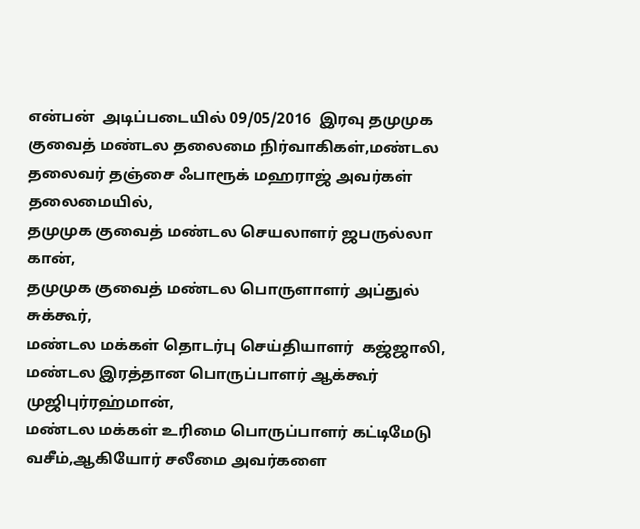என்பன்  அடிப்படையில் 09/05/2016  இரவு தமுமுக குவைத் மண்டல தலைமை நிர்வாகிகள்,மண்டல தலைவர் தஞ்சை ஃபாரூக் மஹராஜ் அவர்கள் தலைமையில்,
தமுமுக குவைத் மண்டல செயலாளர் ஜபருல்லா கான்,
தமுமுக குவைத் மண்டல பொருளாளர் அப்துல் சுக்கூர்,
மண்டல மக்கள் தொடர்பு செய்தியாளர்  கஜ்ஜாலி,
மண்டல இரத்தான பொருப்பாளர் ஆக்கூர் முஜிபுர்ரஹ்மான்,
மண்டல மக்கள் உரிமை பொருப்பாளர் கட்டிமேடு வசீம்,ஆகியோர் சலீமை அவர்களை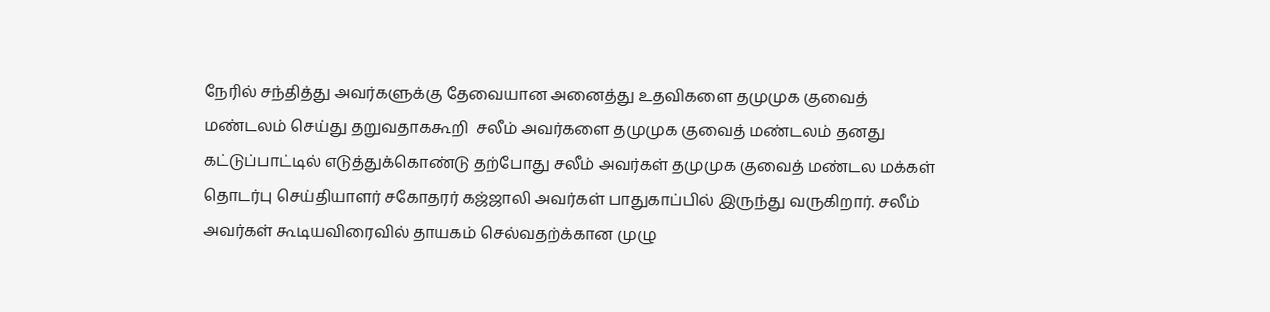நேரில் சந்தித்து அவர்களுக்கு தேவையான அனைத்து உதவிகளை தமுமுக குவைத் மண்டலம் செய்து தறுவதாககூறி  சலீம் அவர்களை தமுமுக குவைத் மண்டலம் தனது கட்டுப்பாட்டில் எடுத்துக்கொண்டு தற்போது சலீம் அவர்கள் தமுமுக குவைத் மண்டல மக்கள் தொடர்பு செய்தியாளர் சகோதரர் கஜ்ஜாலி அவர்கள் பாதுகாப்பில் இருந்து வருகிறார். சலீம் அவர்கள் கூடியவிரைவில் தாயகம் செல்வதற்க்கான முழு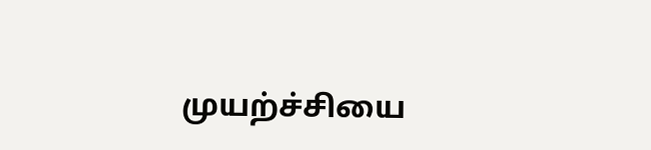முயற்ச்சியை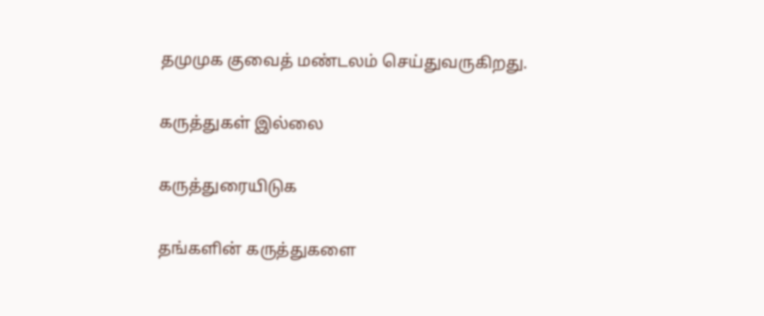தமுமுக குவைத் மண்டலம் செய்துவருகிறது.

கருத்துகள் இல்லை

கருத்துரையிடுக

தங்களின் கருத்துகளை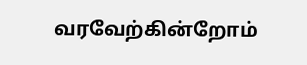வரவேற்கின்றோம்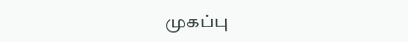முகப்பு